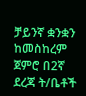ቻይንኛ ቋንቋን ከመስከረም ጀምሮ በ2ኛ ደረጃ ት/ቤቶች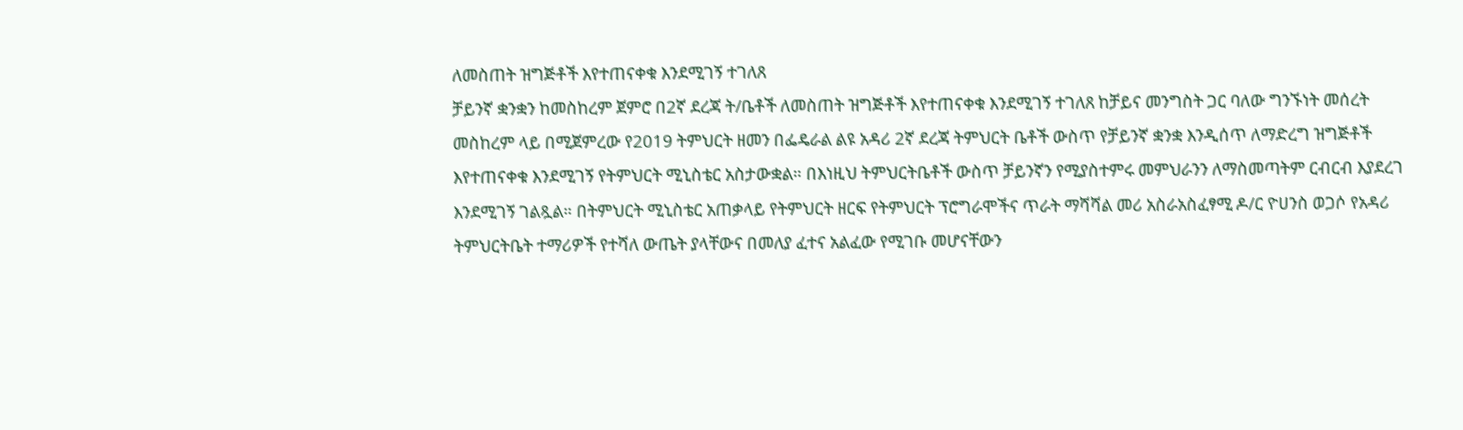ለመስጠት ዝግጅቶች እየተጠናቀቁ እንደሚገኝ ተገለጸ
ቻይንኛ ቋንቋን ከመስከረም ጀምሮ በ2ኛ ደረጃ ት/ቤቶች ለመስጠት ዝግጅቶች እየተጠናቀቁ እንደሚገኝ ተገለጸ ከቻይና መንግስት ጋር ባለው ግንኙነት መሰረት መስከረም ላይ በሚጀምረው የ2019 ትምህርት ዘመን በፌዴራል ልዩ አዳሪ 2ኛ ደረጃ ትምህርት ቤቶች ውስጥ የቻይንኛ ቋንቋ እንዲሰጥ ለማድረግ ዝግጅቶች እየተጠናቀቁ እንደሚገኝ የትምህርት ሚኒስቴር አስታውቋል። በእነዚህ ትምህርትቤቶች ውስጥ ቻይንኛን የሚያስተምሩ መምህራንን ለማስመጣትም ርብርብ እያደረገ እንደሚገኝ ገልጿል። በትምህርት ሚኒስቴር አጠቃላይ የትምህርት ዘርፍ የትምህርት ፕሮግራሞችና ጥራት ማሻሻል መሪ አስራአስፈፃሚ ዶ/ር ዮሀንስ ወጋሶ የአዳሪ ትምህርትቤት ተማሪዎች የተሻለ ውጤት ያላቸውና በመለያ ፈተና አልፈው የሚገቡ መሆናቸውን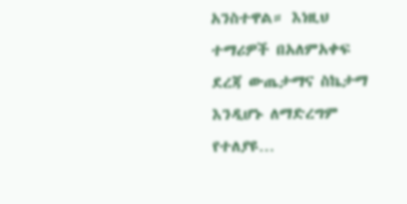አንስተዋል። እነዚህ ተማሪዎች በአለምአቀፍ ደረጃ ውጤታማና ስኬታማ እንዲሆኑ ለማድረግም የተለያዩ…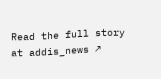Read the full story at addis_news ↗